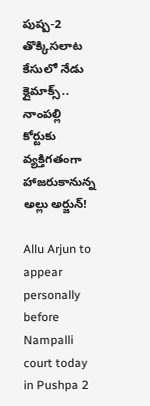పుష్ప-2 తొక్కిసలాట కేసులో నేడు క్లైమాక్స్.. నాంపల్లి కోర్టుకు వ్యక్తిగతంగా హాజరుకానున్న అల్లు అర్జున్!

Allu Arjun to appear personally before Nampalli court today in Pushpa 2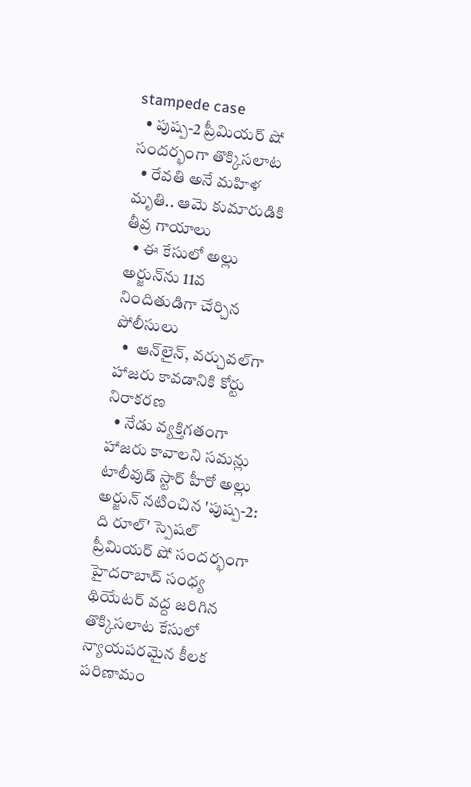stampede case
  • పుష్ప-2 ప్రీమియర్ షో సందర్భంగా తొక్కిసలాట
  • రేవతి అనే మహిళ మృతి.. ఆమె కుమారుడికి తీవ్ర గాయాలు
  • ఈ కేసులో అల్లు అర్జున్‌ను 11వ నిందితుడిగా చేర్చిన పోలీసులు
  •  ఆన్‌లైన్, వర్చువల్‌గా హాజరు కావడానికి కోర్టు నిరాకరణ
  • నేడు వ్యక్తిగతంగా హాజరు కావాలని సమన్లు
టాలీవుడ్ స్టార్ హీరో అల్లు అర్జున్ నటించిన 'పుష్ప-2: ది రూల్' స్పెషల్ ప్రీమియర్ షో సందర్భంగా హైదరాబాద్‌ సంధ్య థియేటర్ వద్ద జరిగిన తొక్కిసలాట కేసులో న్యాయపరమైన కీలక పరిణామం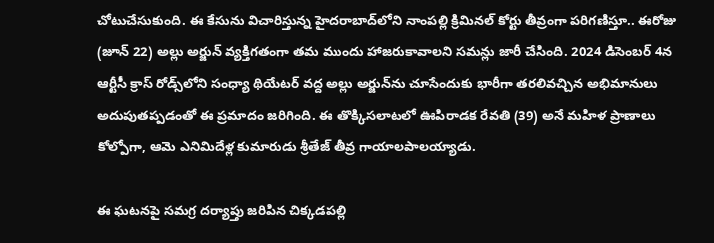చోటుచేసుకుంది. ఈ కేసును విచారిస్తున్న హైదరాబాద్‌లోని నాంపల్లి క్రిమినల్ కోర్టు తీవ్రంగా పరిగణిస్తూ.. ఈరోజు (జూన్ 22) అల్లు అర్జున్ వ్యక్తిగతంగా తమ ముందు హాజరుకావాలని సమన్లు జారీ చేసింది. 2024 డిసెంబర్ 4న ఆర్టీసీ క్రాస్ రోడ్స్‌లోని సంధ్యా థియేటర్‌ వద్ద అల్లు అర్జున్‌ను చూసేందుకు భారీగా తరలివచ్చిన అభిమానులు అదుపుతప్పడంతో ఈ ప్రమాదం జరిగింది. ఈ తొక్కిసలాటలో ఊపిరాడక రేవతి (39) అనే మహిళ ప్రాణాలు కోల్పోగా, ఆమె ఎనిమిదేళ్ల కుమారుడు శ్రీతేజ్ తీవ్ర గాయాలపాలయ్యాడు.

ఈ ఘటనపై సమగ్ర దర్యాప్తు జరిపిన చిక్కడపల్లి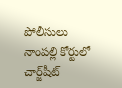పోలీసులు నాంపల్లి కోర్టులో చార్జ్‌షీట్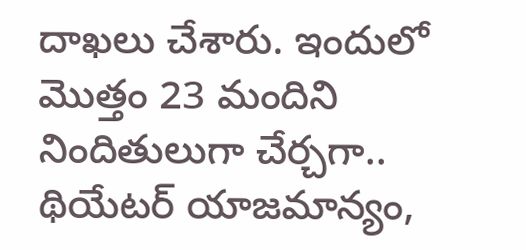దాఖలు చేశారు. ఇందులో మొత్తం 23 మందిని నిందితులుగా చేర్చగా.. థియేటర్ యాజమాన్యం,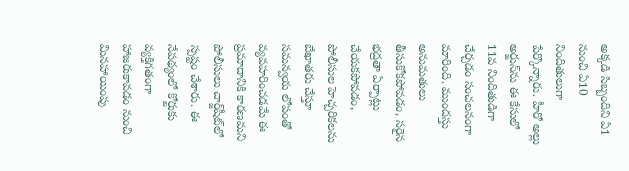అక్కడి సిబ్బందిని ఏ1 నుంచి ఏ10 నిందితులుగా పేర్కొన్నారు. హీరో అల్లు అర్జున్‌ను ఈ కేసులో 11వ నిందితుడిగా చేర్చడం సంచలనంగా మారింది. ముందస్తు అనుమతులు తీసుకోకపోవడం, సరైన భద్రతా ఏర్పాట్లు చేయకపోవడం, పోలీసుల హెచ్చరికలను బేఖాతరు చేస్తూ సమన్వయ లోపంతో వ్యవహరించడమే ఈ ప్రమాదానికి కారణమని పోలీసులు చార్జ్‌షీట్‌లో స్పష్టం చేశారు. ఈ నేపథ్యంలో కోర్టుకు వ్యక్తిగతంగా హాజరుకావడం నుంచి మినహాయింపు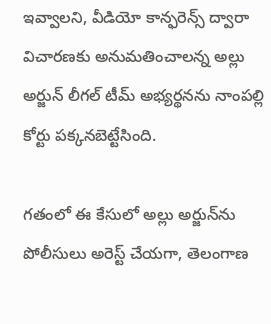ఇవ్వాలని, వీడియో కాన్ఫరెన్స్ ద్వారా విచారణకు అనుమతించాలన్న అల్లు అర్జున్ లీగల్ టీమ్ అభ్యర్థనను నాంపల్లి కోర్టు పక్కనబెట్టేసింది.

గతంలో ఈ కేసులో అల్లు అర్జున్‌ను పోలీసులు అరెస్ట్ చేయగా, తెలంగాణ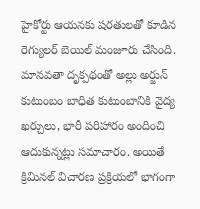హైకోర్టు ఆయనకు షరతులతో కూడిన రెగ్యులర్ బెయిల్ మంజూరు చేసింది. మానవతా దృక్పథంతో అల్లు అర్జున్ కుటుంబం బాధిత కుటుంబానికి వైద్య ఖర్చులు, భారీ పరిహారం అందించి ఆదుకున్నట్లు సమాచారం. అయితే క్రిమినల్ విచారణ ప్రక్రియలో భాగంగా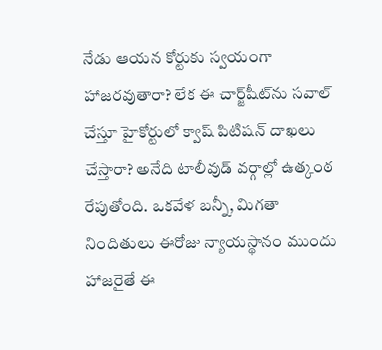నేడు ఆయన కోర్టుకు స్వయంగా హాజరవుతారా? లేక ఈ చార్జ్‌షీట్‌ను సవాల్ చేస్తూ హైకోర్టులో క్వాష్ పిటిషన్ దాఖలు చేస్తారా? అనేది టాలీవుడ్ వర్గాల్లో ఉత్కంఠ రేపుతోంది. ఒకవేళ బన్నీ, మిగతా నిందితులు ఈరోజు న్యాయస్థానం ముందు హాజరైతే ఈ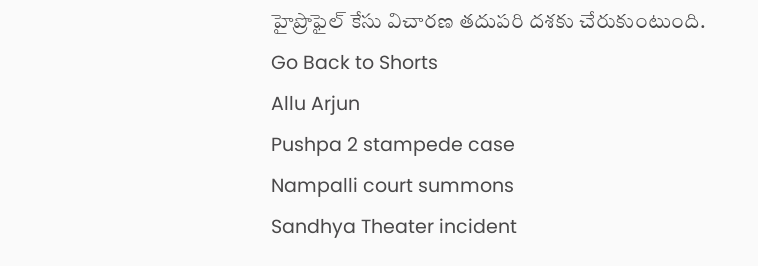హైప్రొఫైల్ కేసు విచారణ తదుపరి దశకు చేరుకుంటుంది.
Go Back to Shorts
Allu Arjun
Pushpa 2 stampede case
Nampalli court summons
Sandhya Theater incident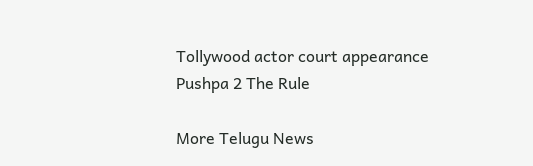Tollywood actor court appearance
Pushpa 2 The Rule

More Telugu News